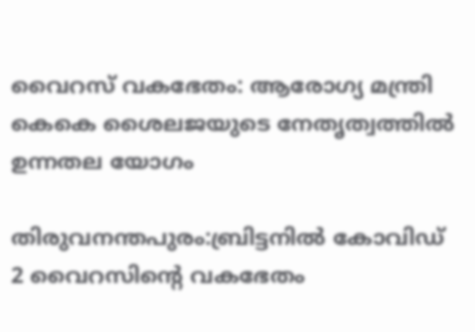വൈറസ്‌ വകഭേതം: ആരോഗ്യ മന്ത്രി കെകെ ശൈലജയുടെ നേതൃത്വത്തില്‍ ഉന്നതല യോഗം

തിരുവനന്തപുരം:ബ്രിട്ടനില്‍ കോവിഡ്‌ 2 വൈറസിന്‍റെ വകഭേതം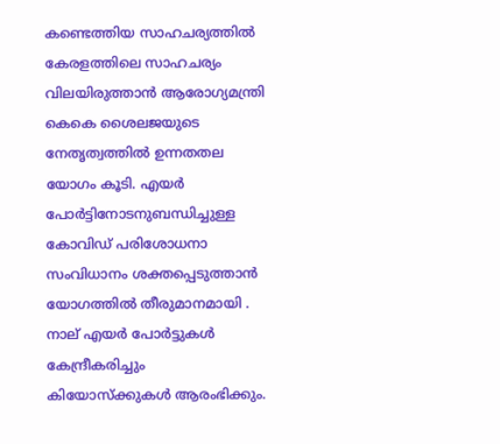കണ്ടെത്തിയ സാഹചര്യത്തില്‍ കേരളത്തിലെ സാഹചര്യം വിലയിരുത്താന്‍ ആരോഗ്യമന്ത്രി കെകെ ശൈലജയുടെ നേതൃത്വത്തില്‍ ഉന്നതതല യോഗം കൂടി. എയര്‍ പോര്‍ട്ടിനോടനുബന്ധിച്ചുള്ള കോവിഡ്‌ പരിശോധനാ സംവിധാനം ശക്തപ്പെടുത്താന്‍ യോഗത്തില്‍ തീരുമാനമായി . നാല്‌ എയര്‍ പോര്‍ട്ടുകള്‍ കേന്ദ്രീകരിച്ചും കിയോസ്‌ക്കുകള്‍ ആരംഭിക്കും.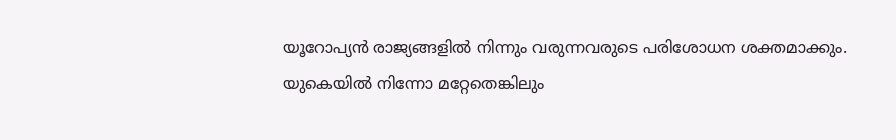യൂറോപ്യന്‍ രാജ്യങ്ങളില്‍ നിന്നും വരുന്നവരുടെ പരിശോധന ശക്തമാക്കും. യുകെയില്‍ നിന്നോ മറ്റേതെങ്കിലും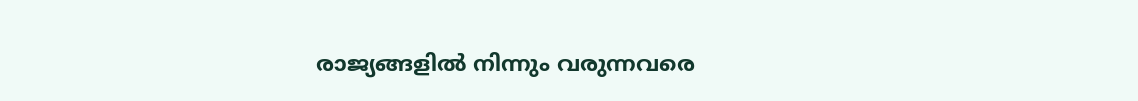രാജ്യങ്ങളില്‍ നിന്നും വരുന്നവരെ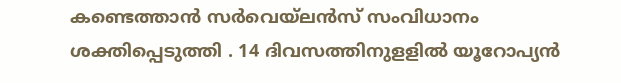കണ്ടെത്താന്‍ സര്‍വെയ്‌ലന്‍സ്‌ സംവിധാനം ശക്തിപ്പെടുത്തി . 14 ദിവസത്തിനുളളില്‍ യൂറോപ്യന്‍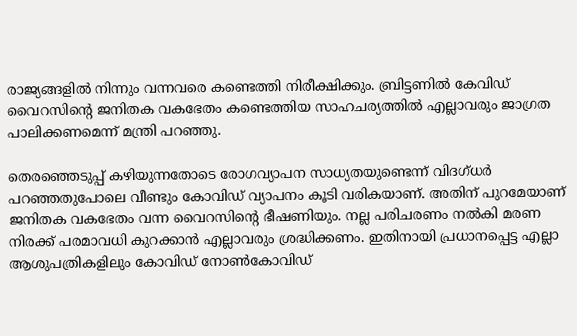രാജ്യങ്ങളില്‍ നിന്നും വന്നവരെ കണ്ടെത്തി നിരീക്ഷിക്കും. ബ്രിട്ടണില്‍ കേവിഡ്‌ വൈറസിന്‍റെ ജനിതക വകഭേതം കണ്ടെത്തിയ സാഹചര്യത്തില്‍ എല്ലാവരും ജാഗ്രത പാലിക്കണമെന്ന്‌ മന്ത്രി പറഞ്ഞു.

തെരഞ്ഞെടുപ്പ്‌ കഴിയുന്നതോടെ രോഗവ്യാപന സാധ്യതയുണ്ടെന്ന്‌ വിദഗ്‌ധര്‍ പറഞ്ഞതുപോലെ വീണ്ടും കോവിഡ്‌ വ്യാപനം കൂടി വരികയാണ്‌. അതിന്‌ പുറമേയാണ്‌ ജനിതക വകഭേതം വന്ന വൈറസിന്റെ ഭീഷണിയും. നല്ല പരിചരണം നല്‍കി മരണ നിരക്ക്‌ പരമാവധി കുറക്കാന്‍ എല്ലാവരും ശ്രദ്ധിക്കണം. ഇതിനായി പ്രധാനപ്പെട്ട എല്ലാ ആശുപത്രികളിലും കോവിഡ്‌ നോണ്‍കോവിഡ്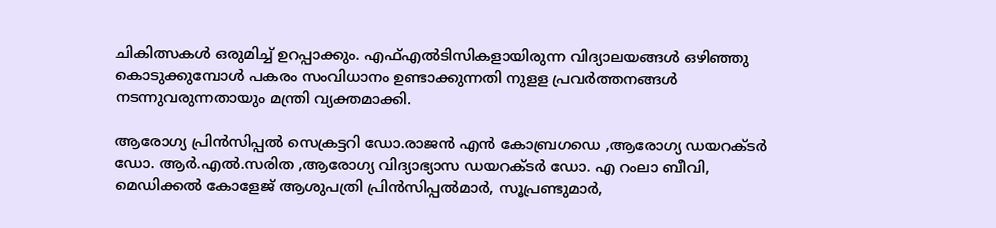ചികിത്സകള്‍ ഒരുമിച്ച്‌ ഉറപ്പാക്കും. എഫ്‌എല്‍ടിസികളായിരുന്ന വിദ്യാലയങ്ങള്‍ ഒഴിഞ്ഞു കൊടുക്കുമ്പോള്‍ പകരം സംവിധാനം ഉണ്ടാക്കുന്നതി നുളള പ്രവര്‍ത്തനങ്ങള്‍ നടന്നുവരുന്നതായും മന്ത്രി വ്യക്തമാക്കി.

ആരോഗ്യ പ്രിന്‍സിപ്പല്‍ സെക്രട്ടറി ഡോ.രാജന്‍ എന്‍ കോബ്രഗഡെ ,ആരോഗ്യ ഡയറക്ടര്‍ ഡോ. ആര്‍.എല്‍.സരിത ,ആരോഗ്യ വിദ്യാഭ്യാസ ഡയറക്ടര്‍ ഡോ. എ റംലാ ബീവി, മെഡിക്കല്‍ കോളേജ്‌ ആശുപത്രി പ്രിന്‍സിപ്പല്‍മാര്‍, സൂപ്രണ്ടുമാര്‍,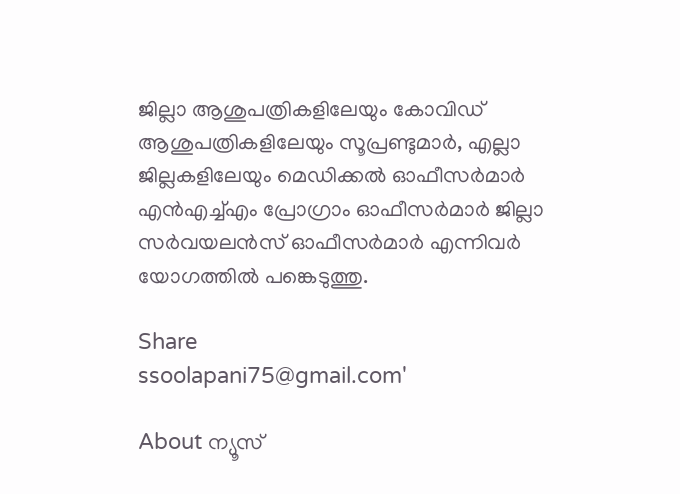ജില്ലാ ആശുപത്രികളിലേയും കോവിഡ്‌ ആശുപത്രികളിലേയും സൂപ്രണ്ടുമാര്‍, എല്ലാ ജില്ലകളിലേയും മെഡിക്കല്‍ ഓഫീസര്‍മാര്‍ എന്‍എച്ച്‌എം പ്രോഗ്രാം ഓഫീസര്‍മാര്‍ ജില്ലാ സര്‍വയലന്‍സ്‌ ഓഫീസര്‍മാര്‍ എന്നിവര്‍ യോഗത്തില്‍ പങ്കെടുത്തു.

Share
ssoolapani75@gmail.com'

About ന്യൂസ്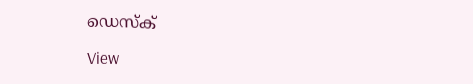ഡെസ്ക്

View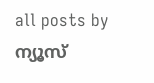all posts by ന്യൂസ്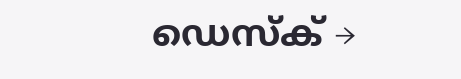ഡെസ്ക് →